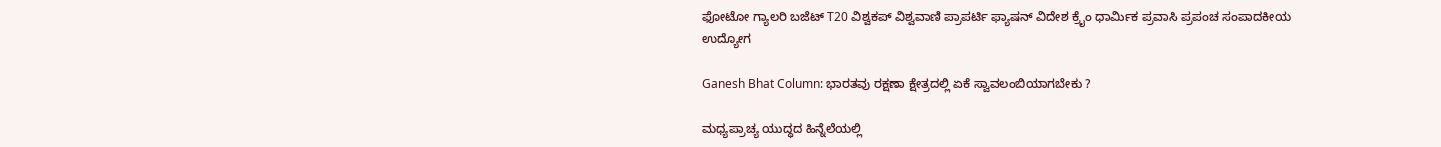ಫೋಟೋ ಗ್ಯಾಲರಿ ಬಜೆಟ್ T20 ವಿಶ್ವಕಪ್ ವಿಶ್ವವಾಣಿ ಪ್ರಾಪರ್ಟಿ ಫ್ಯಾಷನ್ ವಿದೇಶ ಕ್ರೈಂ ಧಾರ್ಮಿಕ ಪ್ರವಾಸಿ ಪ್ರಪಂಚ ಸಂಪಾದಕೀಯ ಉದ್ಯೋಗ

Ganesh Bhat Column: ಭಾರತವು ರಕ್ಷಣಾ ಕ್ಷೇತ್ರದಲ್ಲಿ ಏಕೆ ಸ್ವಾವಲಂಬಿಯಾಗಬೇಕು ?

ಮಧ್ಯಪ್ರಾಚ್ಯ ಯುದ್ಧದ ಹಿನ್ನೆಲೆಯಲ್ಲಿ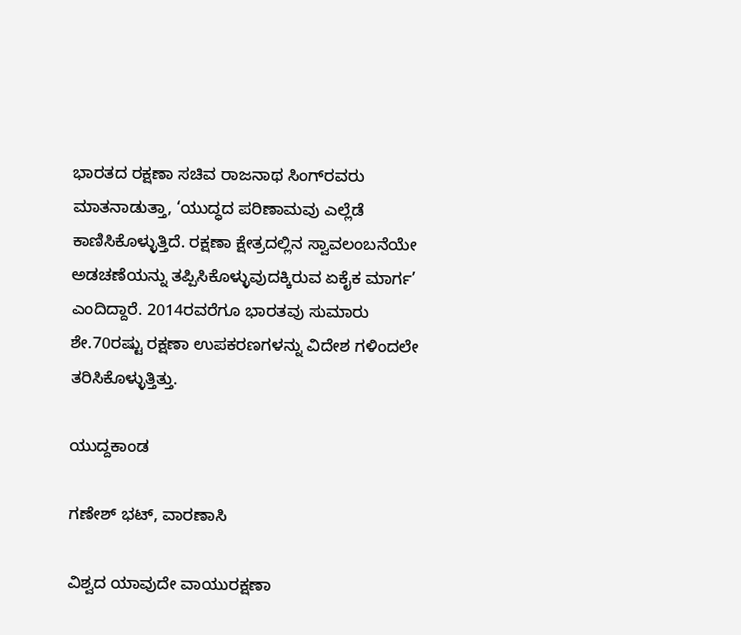ಭಾರತದ ರಕ್ಷಣಾ ಸಚಿವ ರಾಜನಾಥ ಸಿಂಗ್‌ರವರು ಮಾತನಾಡುತ್ತಾ, ‘ಯುದ್ಧದ ಪರಿಣಾಮವು ಎಲ್ಲೆಡೆ ಕಾಣಿಸಿಕೊಳ್ಳುತ್ತಿದೆ. ರಕ್ಷಣಾ ಕ್ಷೇತ್ರದಲ್ಲಿನ ಸ್ವಾವಲಂಬನೆಯೇ ಅಡಚಣೆಯನ್ನು ತಪ್ಪಿಸಿಕೊಳ್ಳುವುದಕ್ಕಿರುವ ಏಕೈಕ ಮಾರ್ಗ’ ಎಂದಿದ್ದಾರೆ. 2014ರವರೆಗೂ ಭಾರತವು ಸುಮಾರು ಶೇ.70ರಷ್ಟು ರಕ್ಷಣಾ ಉಪಕರಣಗಳನ್ನು ವಿದೇಶ ಗಳಿಂದಲೇ ತರಿಸಿಕೊಳ್ಳುತ್ತಿತ್ತು.

ಯುದ್ದಕಾಂಡ

ಗಣೇಶ್‌ ಭಟ್‌, ವಾರಣಾಸಿ

ವಿಶ್ವದ ಯಾವುದೇ ವಾಯುರಕ್ಷಣಾ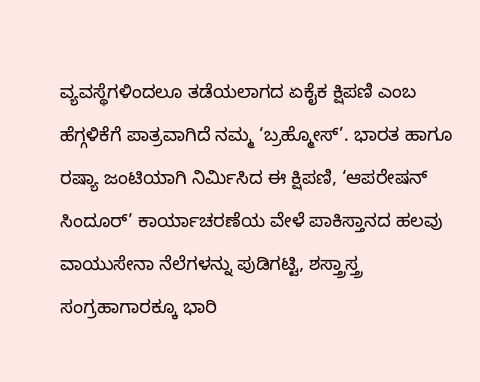ವ್ಯವಸ್ಥೆಗಳಿಂದಲೂ ತಡೆಯಲಾಗದ ಏಕೈಕ ಕ್ಷಿಪಣಿ ಎಂಬ ಹೆಗ್ಗಳಿಕೆಗೆ ಪಾತ್ರವಾಗಿದೆ ನಮ್ಮ ‘ಬ್ರಹ್ಮೋಸ್’. ಭಾರತ ಹಾಗೂ ರಷ್ಯಾ ಜಂಟಿಯಾಗಿ ನಿರ್ಮಿಸಿದ ಈ ಕ್ಷಿಪಣಿ, ‘ಆಪರೇಷನ್ ಸಿಂದೂರ್’ ಕಾರ್ಯಾಚರಣೆಯ ವೇಳೆ ಪಾಕಿಸ್ತಾನದ ಹಲವು ವಾಯುಸೇನಾ ನೆಲೆಗಳನ್ನು ಪುಡಿಗಟ್ಟಿ, ಶಸ್ತ್ರಾಸ್ತ್ರ ಸಂಗ್ರಹಾಗಾರಕ್ಕೂ ಭಾರಿ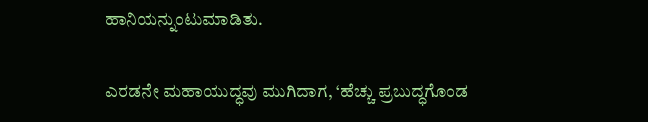ಹಾನಿಯನ್ನುಂಟುಮಾಡಿತು.

ಎರಡನೇ ಮಹಾಯುದ್ಧವು ಮುಗಿದಾಗ, ‘ಹೆಚ್ಚು ಪ್ರಬುದ್ಧಗೊಂಡ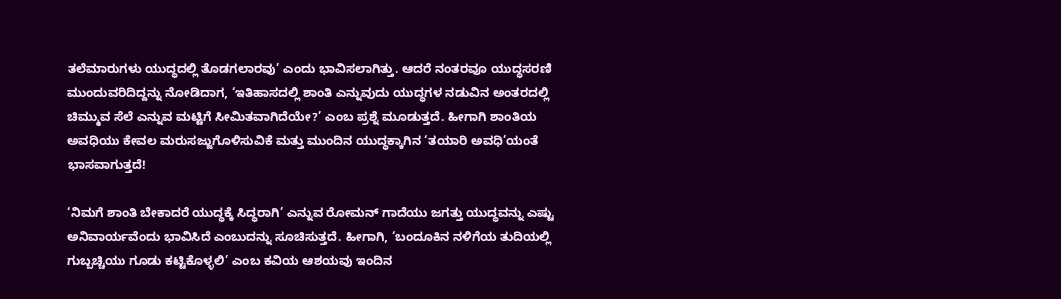ತಲೆಮಾರುಗಳು ಯುದ್ಧದಲ್ಲಿ ತೊಡಗಲಾರವು’ ಎಂದು ಭಾವಿಸಲಾಗಿತ್ತು. ಆದರೆ ನಂತರವೂ ಯುದ್ಧಸರಣಿ ಮುಂದುವರಿದಿದ್ದನ್ನು ನೋಡಿದಾಗ, ‘ಇತಿಹಾಸದಲ್ಲಿ ಶಾಂತಿ ಎನ್ನುವುದು ಯುದ್ಧಗಳ ನಡುವಿನ ಅಂತರದಲ್ಲಿ ಚಿಮ್ಮುವ ಸೆಲೆ ಎನ್ನುವ ಮಟ್ಟಿಗೆ ಸೀಮಿತವಾಗಿದೆಯೇ?’ ಎಂಬ ಪ್ರಶ್ನೆ ಮೂಡುತ್ತದೆ. ಹೀಗಾಗಿ ಶಾಂತಿಯ ಅವಧಿಯು ಕೇವಲ ಮರುಸಜ್ಜುಗೊಳಿಸುವಿಕೆ ಮತ್ತು ಮುಂದಿನ ಯುದ್ಧಕ್ಕಾಗಿನ ‘ತಯಾರಿ ಅವಧಿ’ಯಂತೆ ಭಾಸವಾಗುತ್ತದೆ!

‘ನಿಮಗೆ ಶಾಂತಿ ಬೇಕಾದರೆ ಯುದ್ಧಕ್ಕೆ ಸಿದ್ಧರಾಗಿ’ ಎನ್ನುವ ರೋಮನ್ ಗಾದೆಯು ಜಗತ್ತು ಯುದ್ಧವನ್ನು ಎಷ್ಟು ಅನಿವಾರ್ಯವೆಂದು ಭಾವಿಸಿದೆ ಎಂಬುದನ್ನು ಸೂಚಿಸುತ್ತದೆ. ಹೀಗಾಗಿ, ‘ಬಂದೂಕಿನ ನಳಿಗೆಯ ತುದಿಯಲ್ಲಿ ಗುಬ್ಬಚ್ಚಿಯು ಗೂಡು ಕಟ್ಟಿಕೊಳ್ಳಲಿ’ ಎಂಬ ಕವಿಯ ಆಶಯವು ಇಂದಿನ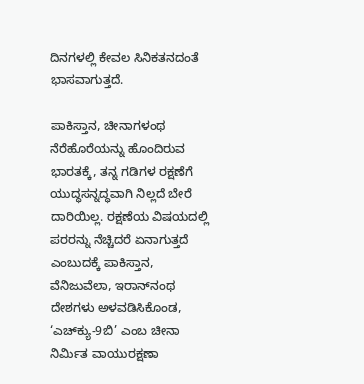ದಿನಗಳಲ್ಲಿ ಕೇವಲ ಸಿನಿಕತನದಂತೆ ಭಾಸವಾಗುತ್ತದೆ.

ಪಾಕಿಸ್ತಾನ, ಚೀನಾಗಳಂಥ ನೆರೆಹೊರೆಯನ್ನು ಹೊಂದಿರುವ ಭಾರತಕ್ಕೆ, ತನ್ನ ಗಡಿಗಳ ರಕ್ಷಣೆಗೆ ಯುದ್ಧಸನ್ನದ್ಧವಾಗಿ ನಿಲ್ಲದೆ ಬೇರೆ ದಾರಿಯಿಲ್ಲ. ರಕ್ಷಣೆಯ ವಿಷಯದಲ್ಲಿ ಪರರನ್ನು ನೆಚ್ಚಿದರೆ ಏನಾಗುತ್ತದೆ ಎಂಬುದಕ್ಕೆ ಪಾಕಿಸ್ತಾನ, ವೆನಿಜುವೆಲಾ, ಇರಾನ್‌ನಂಥ ದೇಶಗಳು ಅಳವಡಿಸಿಕೊಂಡ, ‘ಎಚ್‌ಕ್ಯು-9ಬಿ’ ಎಂಬ ಚೀನಾ ನಿರ್ಮಿತ ವಾಯುರಕ್ಷಣಾ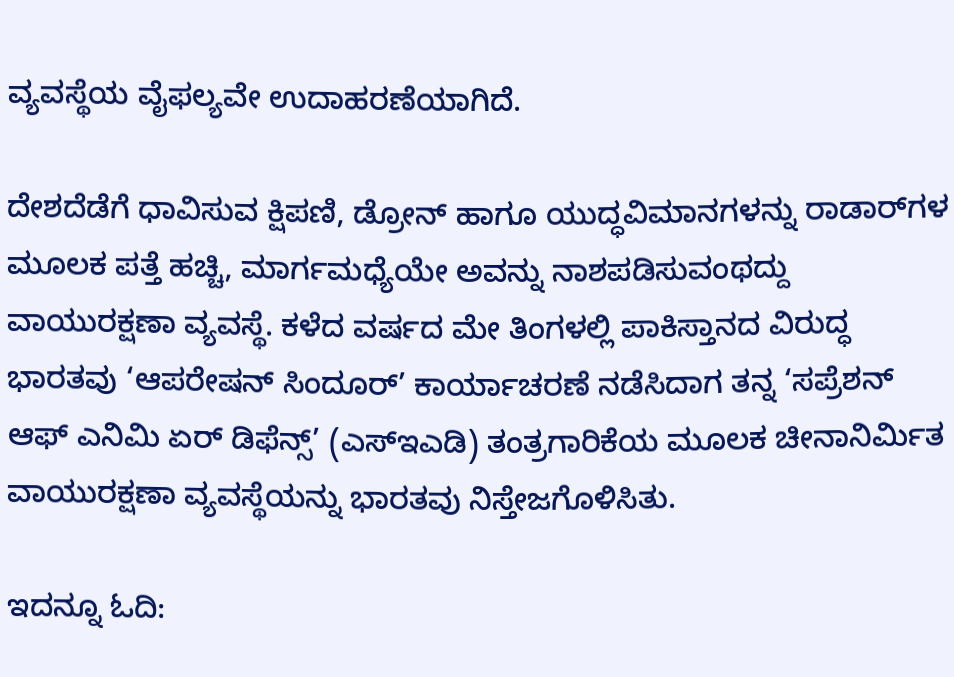ವ್ಯವಸ್ಥೆಯ ವೈಫಲ್ಯವೇ ಉದಾಹರಣೆಯಾಗಿದೆ.

ದೇಶದೆಡೆಗೆ ಧಾವಿಸುವ ಕ್ಷಿಪಣಿ, ಡ್ರೋನ್ ಹಾಗೂ ಯುದ್ಧವಿಮಾನಗಳನ್ನು ರಾಡಾರ್‌ಗಳ ಮೂಲಕ ಪತ್ತೆ ಹಚ್ಚಿ, ಮಾರ್ಗಮಧ್ಯೆಯೇ ಅವನ್ನು ನಾಶಪಡಿಸುವಂಥದ್ದು ವಾಯುರಕ್ಷಣಾ ವ್ಯವಸ್ಥೆ. ಕಳೆದ ವರ್ಷದ ಮೇ ತಿಂಗಳಲ್ಲಿ ಪಾಕಿಸ್ತಾನದ ವಿರುದ್ಧ ಭಾರತವು ‘ಆಪರೇಷನ್ ಸಿಂದೂರ್’ ಕಾರ್ಯಾಚರಣೆ ನಡೆಸಿದಾಗ ತನ್ನ ‘ಸಪ್ರೆಶನ್ ಆಫ್ ಎನಿಮಿ ಏರ್ ಡಿಫೆನ್ಸ್’ (ಎಸ್‌ಇಎಡಿ) ತಂತ್ರಗಾರಿಕೆಯ ಮೂಲಕ ಚೀನಾನಿರ್ಮಿತ ವಾಯುರಕ್ಷಣಾ ವ್ಯವಸ್ಥೆಯನ್ನು ಭಾರತವು ನಿಸ್ತೇಜಗೊಳಿಸಿತು.

ಇದನ್ನೂ ಓದಿ: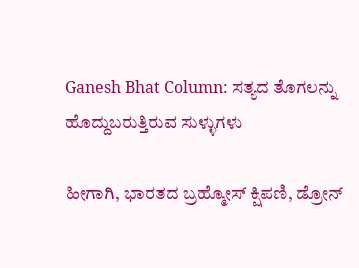Ganesh Bhat Column: ಸತ್ಯದ ತೊಗಲನ್ನು ಹೊದ್ದುಬರುತ್ತಿರುವ ಸುಳ್ಳುಗಳು

ಹೀಗಾಗಿ, ಭಾರತದ ಬ್ರಹ್ಮೋಸ್ ಕ್ಷಿಪಣಿ, ಡ್ರೋನ್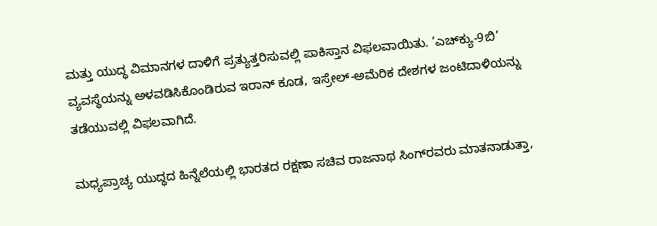ಮತ್ತು ಯುದ್ಧ ವಿಮಾನಗಳ ದಾಳಿಗೆ ಪ್ರತ್ಯುತ್ತರಿಸುವಲ್ಲಿ ಪಾಕಿಸ್ತಾನ ವಿಫಲವಾಯಿತು. ‘ಎಚ್‌ಕ್ಯು-9ಬಿ’ ವ್ಯವಸ್ಥೆಯನ್ನು ಅಳವಡಿಸಿಕೊಂಡಿರುವ ಇರಾನ್ ಕೂಡ, ಇಸ್ರೇಲ್-ಅಮೆರಿಕ ದೇಶಗಳ ಜಂಟಿದಾಳಿಯನ್ನು ತಡೆಯುವಲ್ಲಿ ವಿಫಲವಾಗಿದೆ.

ಮಧ್ಯಪ್ರಾಚ್ಯ ಯುದ್ಧದ ಹಿನ್ನೆಲೆಯಲ್ಲಿ ಭಾರತದ ರಕ್ಷಣಾ ಸಚಿವ ರಾಜನಾಥ ಸಿಂಗ್‌ರವರು ಮಾತನಾಡುತ್ತಾ,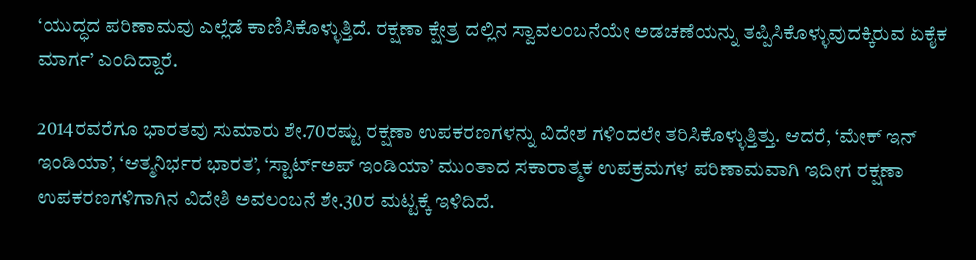‘ಯುದ್ಧದ ಪರಿಣಾಮವು ಎಲ್ಲೆಡೆ ಕಾಣಿಸಿಕೊಳ್ಳುತ್ತಿದೆ. ರಕ್ಷಣಾ ಕ್ಷೇತ್ರ ದಲ್ಲಿನ ಸ್ವಾವಲಂಬನೆಯೇ ಅಡಚಣೆಯನ್ನು ತಪ್ಪಿಸಿಕೊಳ್ಳುವುದಕ್ಕಿರುವ ಏಕೈಕ ಮಾರ್ಗ’ ಎಂದಿದ್ದಾರೆ.

2014ರವರೆಗೂ ಭಾರತವು ಸುಮಾರು ಶೇ.70ರಷ್ಟು ರಕ್ಷಣಾ ಉಪಕರಣಗಳನ್ನು ವಿದೇಶ ಗಳಿಂದಲೇ ತರಿಸಿಕೊಳ್ಳುತ್ತಿತ್ತು. ಆದರೆ, ‘ಮೇಕ್ ಇನ್ ಇಂಡಿಯಾ’, ‘ಆತ್ಮನಿರ್ಭರ ಭಾರತ’, ‘ಸ್ಟಾರ್ಟ್‌ಅಪ್ ಇಂಡಿಯಾ’ ಮುಂತಾದ ಸಕಾರಾತ್ಮಕ ಉಪಕ್ರಮಗಳ ಪರಿಣಾಮವಾಗಿ ಇದೀಗ ರಕ್ಷಣಾ ಉಪಕರಣಗಳಿಗಾಗಿನ ವಿದೇಶಿ ಅವಲಂಬನೆ ಶೇ.30ರ ಮಟ್ಟಕ್ಕೆ ಇಳಿದಿದೆ.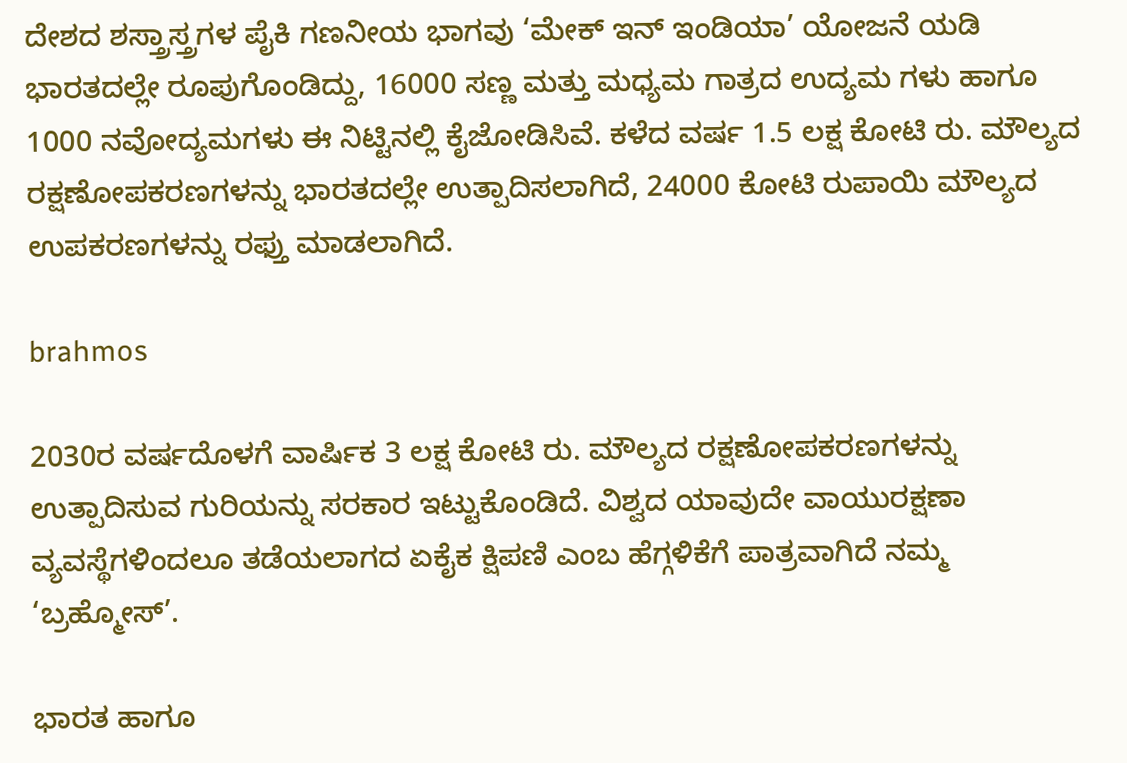ದೇಶದ ಶಸ್ತ್ರಾಸ್ತ್ರಗಳ ಪೈಕಿ ಗಣನೀಯ ಭಾಗವು ‘ಮೇಕ್ ಇನ್ ಇಂಡಿಯಾ’ ಯೋಜನೆ ಯಡಿ ಭಾರತದಲ್ಲೇ ರೂಪುಗೊಂಡಿದ್ದು, 16000 ಸಣ್ಣ ಮತ್ತು ಮಧ್ಯಮ ಗಾತ್ರದ ಉದ್ಯಮ ಗಳು ಹಾಗೂ 1000 ನವೋದ್ಯಮಗಳು ಈ ನಿಟ್ಟಿನಲ್ಲಿ ಕೈಜೋಡಿಸಿವೆ. ಕಳೆದ ವರ್ಷ 1.5 ಲಕ್ಷ ಕೋಟಿ ರು. ಮೌಲ್ಯದ ರಕ್ಷಣೋಪಕರಣಗಳನ್ನು ಭಾರತದಲ್ಲೇ ಉತ್ಪಾದಿಸಲಾಗಿದೆ, 24000 ಕೋಟಿ ರುಪಾಯಿ ಮೌಲ್ಯದ ಉಪಕರಣಗಳನ್ನು ರಫ್ತು ಮಾಡಲಾಗಿದೆ.

brahmos

2030ರ ವರ್ಷದೊಳಗೆ ವಾರ್ಷಿಕ 3 ಲಕ್ಷ ಕೋಟಿ ರು. ಮೌಲ್ಯದ ರಕ್ಷಣೋಪಕರಣಗಳನ್ನು ಉತ್ಪಾದಿಸುವ ಗುರಿಯನ್ನು ಸರಕಾರ ಇಟ್ಟುಕೊಂಡಿದೆ. ವಿಶ್ವದ ಯಾವುದೇ ವಾಯುರಕ್ಷಣಾ ವ್ಯವಸ್ಥೆಗಳಿಂದಲೂ ತಡೆಯಲಾಗದ ಏಕೈಕ ಕ್ಷಿಪಣಿ ಎಂಬ ಹೆಗ್ಗಳಿಕೆಗೆ ಪಾತ್ರವಾಗಿದೆ ನಮ್ಮ ‘ಬ್ರಹ್ಮೋಸ್’.

ಭಾರತ ಹಾಗೂ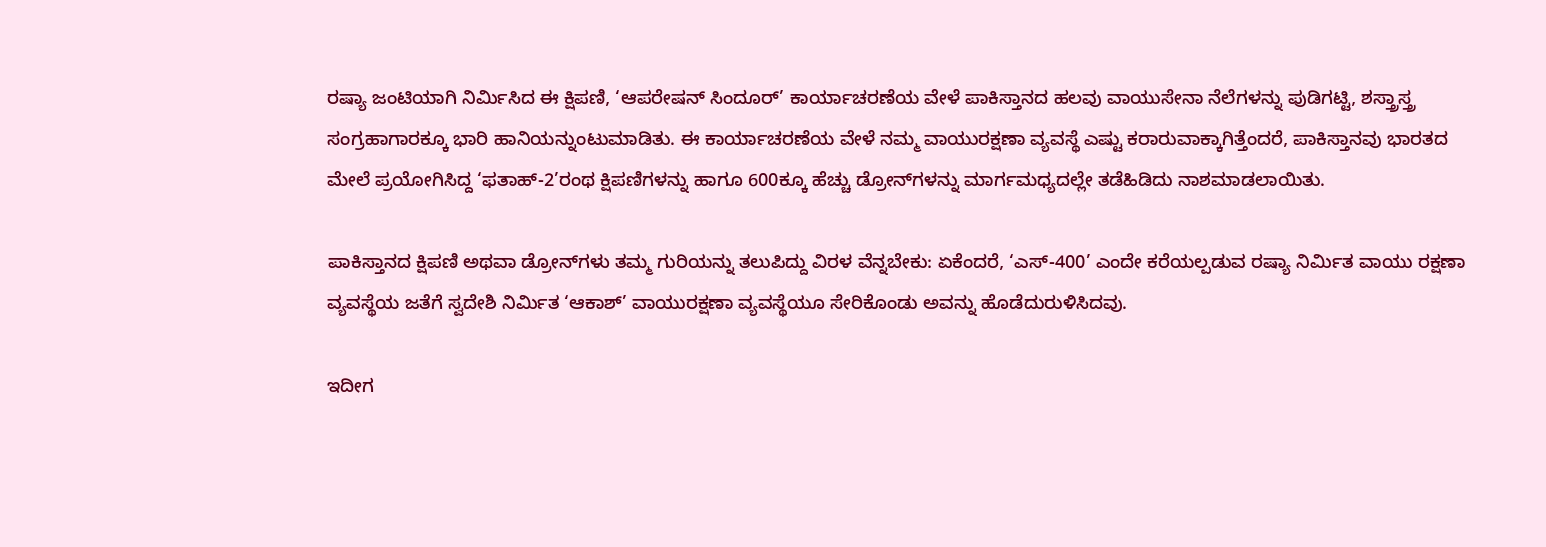ರಷ್ಯಾ ಜಂಟಿಯಾಗಿ ನಿರ್ಮಿಸಿದ ಈ ಕ್ಷಿಪಣಿ, ‘ಆಪರೇಷನ್ ಸಿಂದೂರ್’ ಕಾರ್ಯಾಚರಣೆಯ ವೇಳೆ ಪಾಕಿಸ್ತಾನದ ಹಲವು ವಾಯುಸೇನಾ ನೆಲೆಗಳನ್ನು ಪುಡಿಗಟ್ಟಿ, ಶಸ್ತ್ರಾಸ್ತ್ರ ಸಂಗ್ರಹಾಗಾರಕ್ಕೂ ಭಾರಿ ಹಾನಿಯನ್ನುಂಟುಮಾಡಿತು. ಈ ಕಾರ್ಯಾಚರಣೆಯ ವೇಳೆ ನಮ್ಮ ವಾಯುರಕ್ಷಣಾ ವ್ಯವಸ್ಥೆ ಎಷ್ಟು ಕರಾರುವಾಕ್ಕಾಗಿತ್ತೆಂದರೆ, ಪಾಕಿಸ್ತಾನವು ಭಾರತದ ಮೇಲೆ ಪ್ರಯೋಗಿಸಿದ್ದ ‘ಫತಾಹ್-2’ರಂಥ ಕ್ಷಿಪಣಿಗಳನ್ನು ಹಾಗೂ 600ಕ್ಕೂ ಹೆಚ್ಚು ಡ್ರೋನ್‌ಗಳನ್ನು ಮಾರ್ಗಮಧ್ಯದಲ್ಲೇ ತಡೆಹಿಡಿದು ನಾಶಮಾಡಲಾಯಿತು.

ಪಾಕಿಸ್ತಾನದ ಕ್ಷಿಪಣಿ ಅಥವಾ ಡ್ರೋನ್‌ಗಳು ತಮ್ಮ ಗುರಿಯನ್ನು ತಲುಪಿದ್ದು ವಿರಳ ವೆನ್ನಬೇಕು: ಏಕೆಂದರೆ, ‘ಎಸ್-400’ ಎಂದೇ ಕರೆಯಲ್ಪಡುವ ರಷ್ಯಾ ನಿರ್ಮಿತ ವಾಯು ರಕ್ಷಣಾ ವ್ಯವಸ್ಥೆಯ ಜತೆಗೆ ಸ್ವದೇಶಿ ನಿರ್ಮಿತ ‘ಆಕಾಶ್’ ವಾಯುರಕ್ಷಣಾ ವ್ಯವಸ್ಥೆಯೂ ಸೇರಿಕೊಂಡು ಅವನ್ನು ಹೊಡೆದುರುಳಿಸಿದವು.

ಇದೀಗ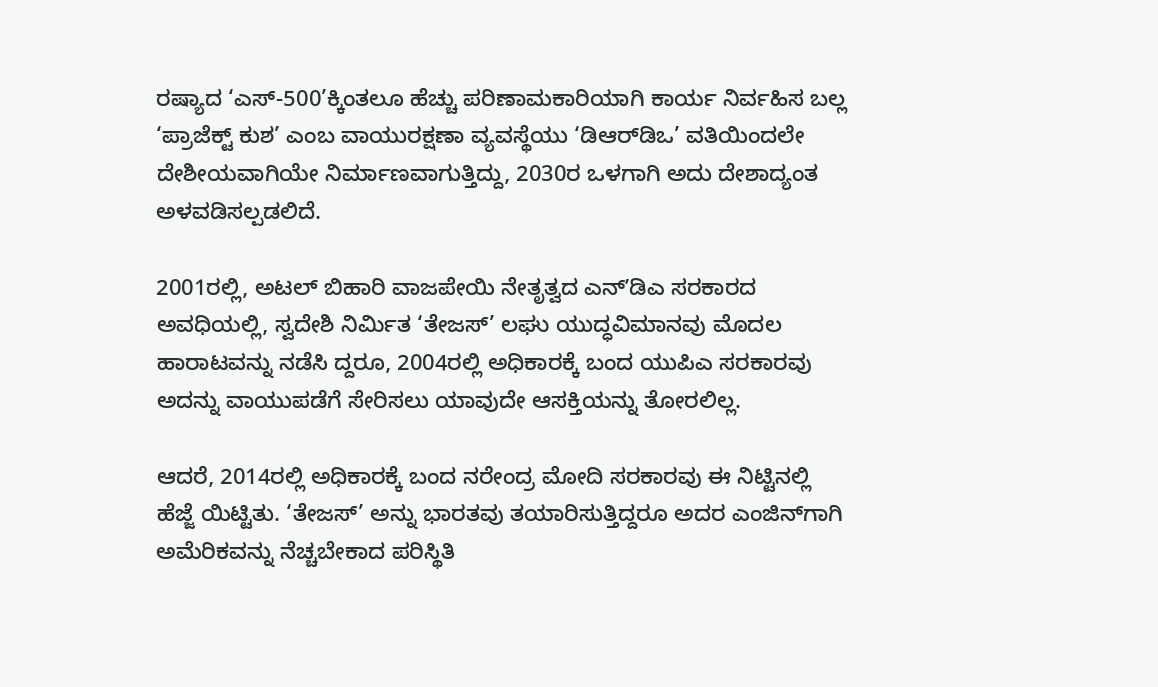ರಷ್ಯಾದ ‘ಎಸ್-500’ಕ್ಕಿಂತಲೂ ಹೆಚ್ಚು ಪರಿಣಾಮಕಾರಿಯಾಗಿ ಕಾರ್ಯ ನಿರ್ವಹಿಸ ಬಲ್ಲ ‘ಪ್ರಾಜೆಕ್ಟ್ ಕುಶ’ ಎಂಬ ವಾಯುರಕ್ಷಣಾ ವ್ಯವಸ್ಥೆಯು ‘ಡಿಆರ್‌ಡಿಒ’ ವತಿಯಿಂದಲೇ ದೇಶೀಯವಾಗಿಯೇ ನಿರ್ಮಾಣವಾಗುತ್ತಿದ್ದು, 2030ರ ಒಳಗಾಗಿ ಅದು ದೇಶಾದ್ಯಂತ ಅಳವಡಿಸಲ್ಪಡಲಿದೆ.

2001ರಲ್ಲಿ, ಅಟಲ್ ಬಿಹಾರಿ ವಾಜಪೇಯಿ ನೇತೃತ್ವದ ಎನ್ʼಡಿಎ ಸರಕಾರದ ಅವಧಿಯಲ್ಲಿ, ಸ್ವದೇಶಿ ನಿರ್ಮಿತ ‘ತೇಜಸ್’ ಲಘು ಯುದ್ಧವಿಮಾನವು ಮೊದಲ ಹಾರಾಟವನ್ನು ನಡೆಸಿ ದ್ದರೂ, 2004ರಲ್ಲಿ ಅಧಿಕಾರಕ್ಕೆ ಬಂದ ಯುಪಿಎ ಸರಕಾರವು ಅದನ್ನು ವಾಯುಪಡೆಗೆ ಸೇರಿಸಲು ಯಾವುದೇ ಆಸಕ್ತಿಯನ್ನು ತೋರಲಿಲ್ಲ.

ಆದರೆ, 2014ರಲ್ಲಿ ಅಧಿಕಾರಕ್ಕೆ ಬಂದ ನರೇಂದ್ರ ಮೋದಿ ಸರಕಾರವು ಈ ನಿಟ್ಟಿನಲ್ಲಿ ಹೆಜ್ಜೆ ಯಿಟ್ಟಿತು. ‘ತೇಜಸ್’ ಅನ್ನು ಭಾರತವು ತಯಾರಿಸುತ್ತಿದ್ದರೂ ಅದರ ಎಂಜಿನ್‌ಗಾಗಿ ಅಮೆರಿಕವನ್ನು ನೆಚ್ಚಬೇಕಾದ ಪರಿಸ್ಥಿತಿ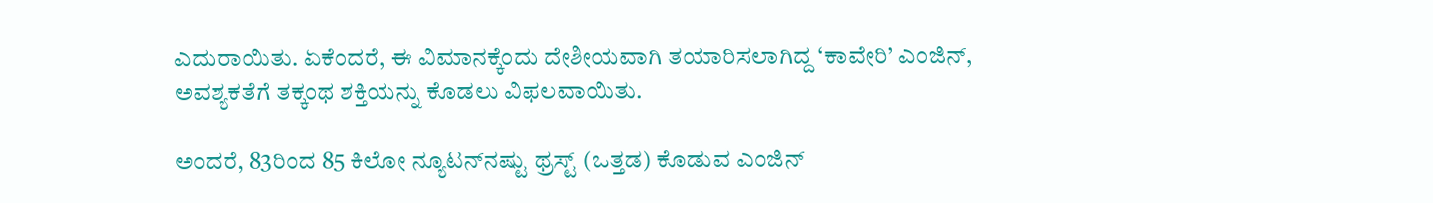ಎದುರಾಯಿತು. ಏಕೆಂದರೆ, ಈ ವಿಮಾನಕ್ಕೆಂದು ದೇಶೀಯವಾಗಿ ತಯಾರಿಸಲಾಗಿದ್ದ ‘ಕಾವೇರಿ’ ಎಂಜಿನ್, ಅವಶ್ಯಕತೆಗೆ ತಕ್ಕಂಥ ಶಕ್ತಿಯನ್ನು ಕೊಡಲು ವಿಫಲವಾಯಿತು.

ಅಂದರೆ, 83ರಿಂದ 85 ಕಿಲೋ ನ್ಯೂಟನ್‌ನಷ್ಟು ಥ್ರಸ್ಟ್ (ಒತ್ತಡ) ಕೊಡುವ ಎಂಜಿನ್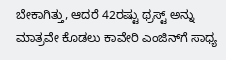ಬೇಕಾಗಿತ್ತು, ಆದರೆ 42ರಷ್ಟು ಥ್ರಸ್ಟ್ ಅನ್ನು ಮಾತ್ರವೇ ಕೊಡಲು ಕಾವೇರಿ ಎಂಜಿನ್‌ಗೆ ಸಾಧ್ಯ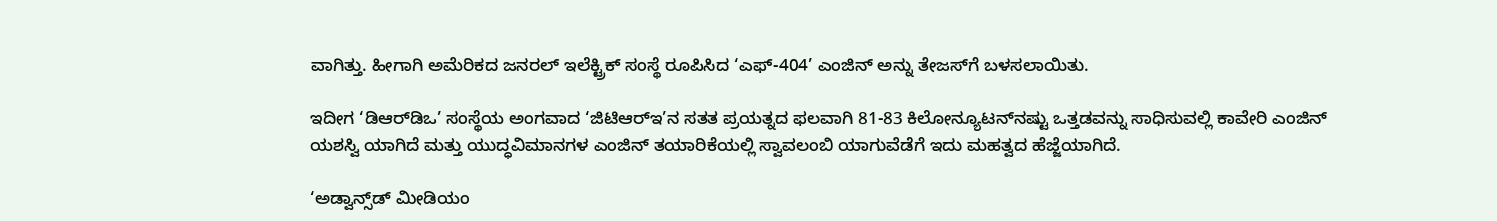ವಾಗಿತ್ತು. ಹೀಗಾಗಿ ಅಮೆರಿಕದ ಜನರಲ್ ಇಲೆಕ್ಟ್ರಿಕ್ ಸಂಸ್ಥೆ ರೂಪಿಸಿದ ‘ಎಫ್-404’ ಎಂಜಿನ್ ಅನ್ನು ತೇಜಸ್‌ಗೆ‌ ಬಳಸಲಾಯಿತು.

ಇದೀಗ ‘ಡಿಆರ್‌ಡಿಒ’ ಸಂಸ್ಥೆಯ ಅಂಗವಾದ ‘ಜಿಟಿಆರ್‌ಇ’ನ ಸತತ ಪ್ರಯತ್ನದ ಫಲವಾಗಿ 81-83 ಕಿಲೋನ್ಯೂಟನ್‌ನಷ್ಟು ಒತ್ತಡವನ್ನು ಸಾಧಿಸುವಲ್ಲಿ ಕಾವೇರಿ ಎಂಜಿನ್ ಯಶಸ್ವಿ ಯಾಗಿದೆ ಮತ್ತು ಯುದ್ಧವಿಮಾನಗಳ ಎಂಜಿನ್ ತಯಾರಿಕೆಯಲ್ಲಿ ಸ್ವಾವಲಂಬಿ ಯಾಗುವೆಡೆಗೆ ಇದು ಮಹತ್ವದ ಹೆಜ್ಜೆಯಾಗಿದೆ.

‘ಅಡ್ವಾನ್ಸ್‌ಡ್ ಮೀಡಿಯಂ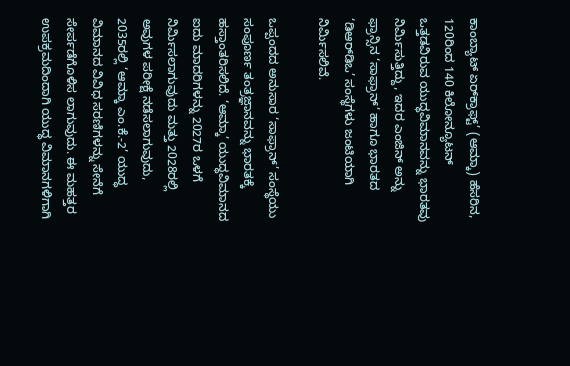ಕಾಂಬ್ಯಾಟ್ ಏರ್‌ಕ್ರಾಫ್ಟ್’ (ಆಮ್ಕಾ) ಹೆಸರಿನ, 120ರಿಂದ 140 ಕಿಲೋನ್ಯೂಟನ್ ಒತ್ತಡವಿರುವ ಯುದ್ಧವಿಮಾನವನ್ನು ಭಾರತವು ನಿರ್ಮಿಸುತ್ತಿದ್ದು, ಇದರ ಎಂಜಿನ್ ಅನ್ನು ಫ್ರಾನ್ಸಿನ ‘ಸಾಫ್ರಾನ್’ ಹಾಗೂ ಭಾರತದ ‘ಡಿಆರ್‌ಡಿಒ’ ಸಂಸ್ಥೆಗಳು ಜಂಟಿಯಾಗಿ ನಿರ್ಮಿಸಲಿವೆ.

ಒಪ್ಪಂದದ ಅನುಸಾರ ‘ಸಾಫ್ರಾನ್’ ಸಂಸ್ಥೆಯು ಸಂಪೂರ್ಣ ತಂತ್ರಜ್ಞಾನವನ್ನು ಭಾರತಕ್ಕೆ ಹಸ್ತಾಂತರಿಸಲಿದೆ. ‘ಆಮ್ಕಾ’ ಯುದ್ಧವಿಮಾನದ ಐದು ಮಾದರಿಗಳನ್ನು 2027ರ ಒಳಗೆ ನಿರ್ಮಿಸಲಾಗುವುದು ಮತ್ತು 2028ರಲ್ಲಿ ಅವುಗಳ ಪರೀಕ್ಷೆ ನಡೆಸಲಾಗುವುದು, 2035ರಲ್ಲಿ ‘ಆಮ್ಕಾ ಎಂ.ಕೆ.-2’ ಯುದ್ಧ ವಿಮಾನದ ವಿವಿಧ ಸರಣಿಗಳನ್ನು ಸೇನೆಗೆ ಸೇರ್ಪಡೆಗೊಳಿಸ ಲಾಗುವುದು. ಈ ಮಹತ್ತರ ಉಪಕ್ರಮದಿಂದಾಗಿ ಯುದ್ಧ ವಿಮಾನಗಳಿಗಾಗಿ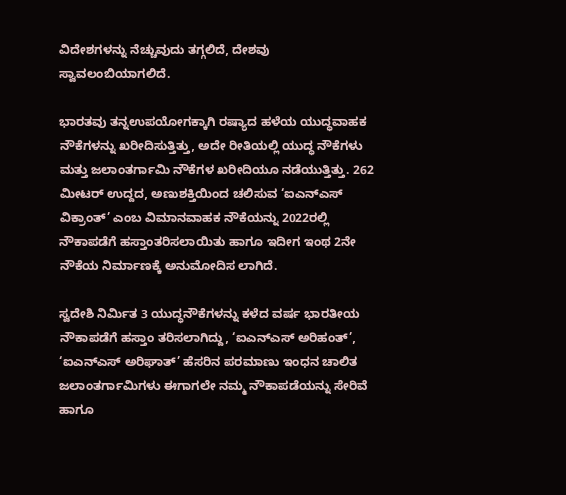ವಿದೇಶಗಳನ್ನು ನೆಚ್ಚುವುದು ತಗ್ಗಲಿದೆ, ದೇಶವು ಸ್ವಾವಲಂಬಿಯಾಗಲಿದೆ.

ಭಾರತವು ತನ್ನಉಪಯೋಗಕ್ಕಾಗಿ ರಷ್ಯಾದ ಹಳೆಯ ಯುದ್ಧವಾಹಕ ನೌಕೆಗಳನ್ನು ಖರೀದಿಸುತ್ತಿತ್ತು, ಅದೇ ರೀತಿಯಲ್ಲಿ ಯುದ್ಧ ನೌಕೆಗಳು ಮತ್ತು ಜಲಾಂತರ್ಗಾಮಿ ನೌಕೆಗಳ ಖರೀದಿಯೂ ನಡೆಯುತ್ತಿತ್ತು. 262 ಮೀಟರ್ ಉದ್ದದ, ಅಣುಶಕ್ತಿಯಿಂದ ಚಲಿಸುವ ‘ಐಎನ್‌ಎಸ್ ವಿಕ್ರಾಂತ್’ ಎಂಬ ವಿಮಾನವಾಹಕ ನೌಕೆಯನ್ನು 2022ರಲ್ಲಿ ನೌಕಾಪಡೆಗೆ ಹಸ್ತಾಂತರಿಸಲಾಯಿತು ಹಾಗೂ ಇದೀಗ ಇಂಥ 2ನೇ ನೌಕೆಯ ನಿರ್ಮಾಣಕ್ಕೆ ಅನುಮೋದಿಸ ಲಾಗಿದೆ.

ಸ್ವದೇಶಿ ನಿರ್ಮಿತ 3 ಯುದ್ಧನೌಕೆಗಳನ್ನು ಕಳೆದ ವರ್ಷ ಭಾರತೀಯ ನೌಕಾಪಡೆಗೆ ಹಸ್ತಾಂ ತರಿಸಲಾಗಿದ್ದು, ‘ಐಎನ್‌ಎಸ್ ಅರಿಹಂತ್’, ‘ಐಎನ್‌ಎಸ್ ಅರಿಘಾತ್’ ಹೆಸರಿನ ಪರಮಾಣು ಇಂಧನ ಚಾಲಿತ ಜಲಾಂತರ್ಗಾಮಿಗಳು ಈಗಾಗಲೇ ನಮ್ಮ ನೌಕಾಪಡೆಯನ್ನು ಸೇರಿವೆ ಹಾಗೂ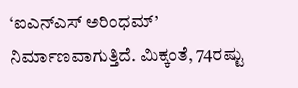‘ಐಎನ್‌ಎಸ್ ಅರಿಂಧಮ್’ ನಿರ್ಮಾಣವಾಗುತ್ತಿದೆ. ಮಿಕ್ಕಂತೆ, 74ರಷ್ಟು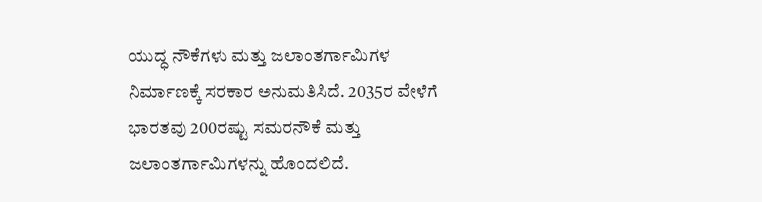ಯುದ್ಧ ನೌಕೆಗಳು ಮತ್ತು ಜಲಾಂತರ್ಗಾಮಿಗಳ ನಿರ್ಮಾಣಕ್ಕೆ ಸರಕಾರ ಅನುಮತಿಸಿದೆ. 2035ರ ವೇಳೆಗೆ ಭಾರತವು 200ರಷ್ಟು ಸಮರನೌಕೆ ಮತ್ತು ಜಲಾಂತರ್ಗಾಮಿಗಳನ್ನು ಹೊಂದಲಿದೆ.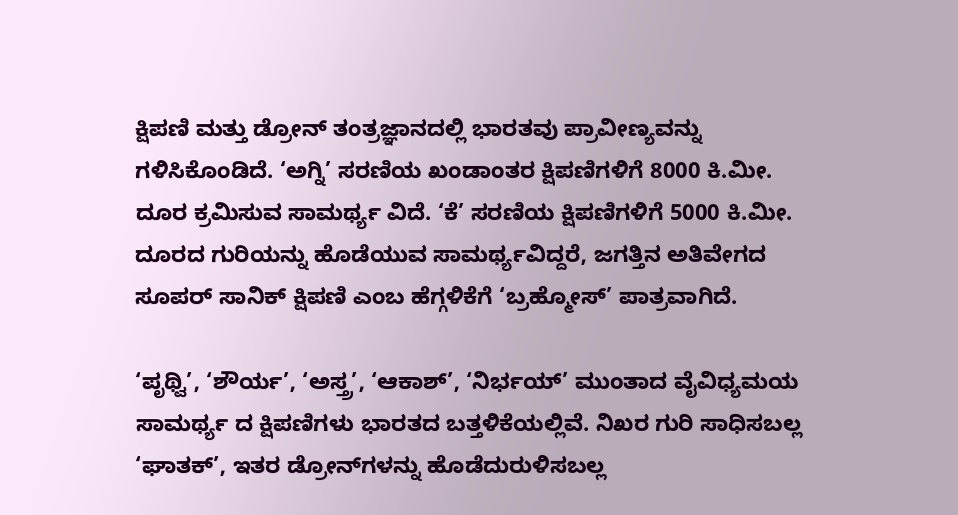ಕ್ಷಿಪಣಿ ಮತ್ತು ಡ್ರೋನ್ ತಂತ್ರಜ್ಞಾನದಲ್ಲಿ ಭಾರತವು ಪ್ರಾವೀಣ್ಯವನ್ನು ಗಳಿಸಿಕೊಂಡಿದೆ. ‘ಅಗ್ನಿ’ ಸರಣಿಯ ಖಂಡಾಂತರ ಕ್ಷಿಪಣಿಗಳಿಗೆ 8000 ಕಿ.ಮೀ. ದೂರ ಕ್ರಮಿಸುವ ಸಾಮರ್ಥ್ಯ ವಿದೆ. ‘ಕೆ’ ಸರಣಿಯ ಕ್ಷಿಪಣಿಗಳಿಗೆ 5000 ಕಿ.ಮೀ. ದೂರದ ಗುರಿಯನ್ನು ಹೊಡೆಯುವ ಸಾಮರ್ಥ್ಯವಿದ್ದರೆ, ಜಗತ್ತಿನ ಅತಿವೇಗದ ಸೂಪರ್ ಸಾನಿಕ್ ಕ್ಷಿಪಣಿ ಎಂಬ ಹೆಗ್ಗಳಿಕೆಗೆ ‘ಬ್ರಹ್ಮೋಸ್’ ಪಾತ್ರವಾಗಿದೆ.

‘ಪೃಥ್ವಿ’, ‘ಶೌರ್ಯ’, ‘ಅಸ್ತ್ರ’, ‘ಆಕಾಶ್’, ‘ನಿರ್ಭಯ್’ ಮುಂತಾದ ವೈವಿಧ್ಯಮಯ ಸಾಮರ್ಥ್ಯ ದ ಕ್ಷಿಪಣಿಗಳು ಭಾರತದ ಬತ್ತಳಿಕೆಯಲ್ಲಿವೆ. ನಿಖರ ಗುರಿ ಸಾಧಿಸಬಲ್ಲ ‘ಘಾತಕ್’, ಇತರ ಡ್ರೋನ್‌ಗಳನ್ನು ಹೊಡೆದುರುಳಿಸಬಲ್ಲ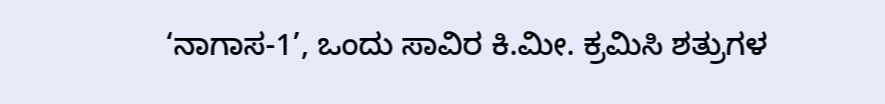‘ನಾಗಾಸ-1’, ಒಂದು ಸಾವಿರ ಕಿ.ಮೀ. ಕ್ರಮಿಸಿ ಶತ್ರುಗಳ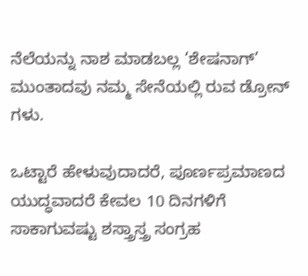ನೆಲೆಯನ್ನು ನಾಶ ಮಾಡಬಲ್ಲ ‘ಶೇಷನಾಗ್’ ಮುಂತಾದವು ನಮ್ಮ ಸೇನೆಯಲ್ಲಿ ರುವ ಡ್ರೋನ್ ಗಳು.

ಒಟ್ಟಾರೆ ಹೇಳುವುದಾದರೆ, ಪೂರ್ಣಪ್ರಮಾಣದ ಯುದ್ಧವಾದರೆ ಕೇವಲ 10 ದಿನಗಳಿಗೆ ಸಾಕಾಗುವಷ್ಟು ಶಸ್ತ್ರಾಸ್ತ್ರ ಸಂಗ್ರಹ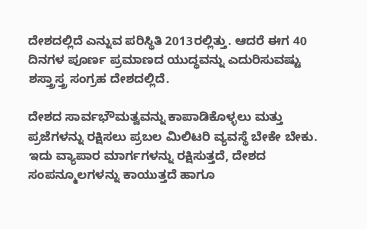ದೇಶದಲ್ಲಿದೆ ಎನ್ನುವ ಪರಿಸ್ಥಿತಿ 2013ರಲ್ಲಿತ್ತು. ಆದರೆ ಈಗ 40 ದಿನಗಳ ಪೂರ್ಣ ಪ್ರಮಾಣದ ಯುದ್ಧವನ್ನು ಎದುರಿಸುವಷ್ಟು ಶಸ್ತ್ರಾಸ್ತ್ರ ಸಂಗ್ರಹ ದೇಶದಲ್ಲಿದೆ.

ದೇಶದ ಸಾರ್ವಭೌಮತ್ವವನ್ನು ಕಾಪಾಡಿಕೊಳ್ಳಲು ಮತ್ತು ಪ್ರಜೆಗಳನ್ನು ರಕ್ಷಿಸಲು ಪ್ರಬಲ ಮಿಲಿಟರಿ ವ್ಯವಸ್ಥೆ ಬೇಕೇ ಬೇಕು. ಇದು ವ್ಯಾಪಾರ ಮಾರ್ಗಗಳನ್ನು ರಕ್ಷಿಸುತ್ತದೆ, ದೇಶದ ಸಂಪನ್ಮೂಲಗಳನ್ನು ಕಾಯುತ್ತದೆ ಹಾಗೂ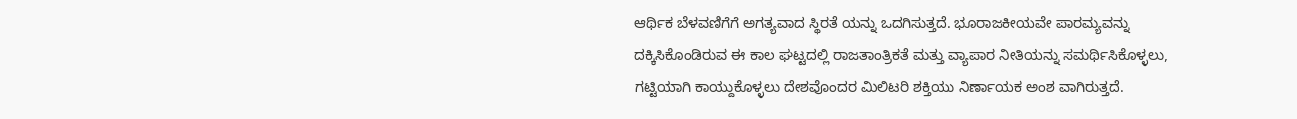ಆರ್ಥಿಕ ಬೆಳವಣಿಗೆಗೆ ಅಗತ್ಯವಾದ ಸ್ಥಿರತೆ ಯನ್ನು ಒದಗಿಸುತ್ತದೆ. ಭೂರಾಜಕೀಯವೇ ಪಾರಮ್ಯವನ್ನು ದಕ್ಕಿಸಿಕೊಂಡಿರುವ ಈ ಕಾಲ ಘಟ್ಟದಲ್ಲಿ ರಾಜತಾಂತ್ರಿಕತೆ ಮತ್ತು ವ್ಯಾಪಾರ ನೀತಿಯನ್ನು ಸಮರ್ಥಿಸಿಕೊಳ್ಳಲು, ಗಟ್ಟಿಯಾಗಿ ಕಾಯ್ದುಕೊಳ್ಳಲು ದೇಶವೊಂದರ ಮಿಲಿಟರಿ ಶಕ್ತಿಯು ನಿರ್ಣಾಯಕ ಅಂಶ ವಾಗಿರುತ್ತದೆ.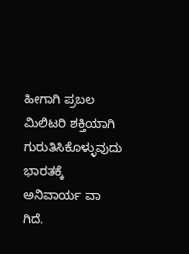ಹೀಗಾಗಿ ಪ್ರಬಲ ಮಿಲಿಟರಿ ಶಕ್ತಿಯಾಗಿ ಗುರುತಿಸಿಕೊಳ್ಳುವುದು ಭಾರತಕ್ಕೆ ಅನಿವಾರ್ಯ ವಾ ಗಿದೆ.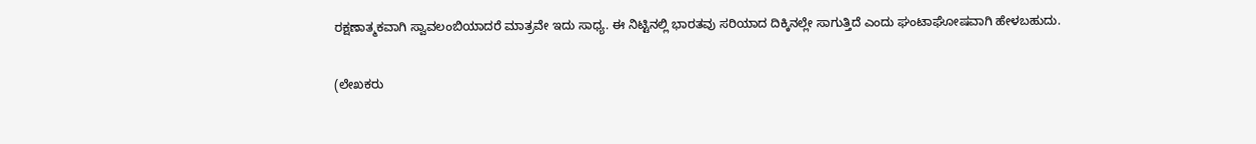ರಕ್ಷಣಾತ್ಮಕವಾಗಿ ಸ್ವಾವಲಂಬಿಯಾದರೆ ಮಾತ್ರವೇ ಇದು ಸಾಧ್ಯ. ಈ ನಿಟ್ಟಿನಲ್ಲಿ ಭಾರತವು ಸರಿಯಾದ ದಿಕ್ಕಿನಲ್ಲೇ ಸಾಗುತ್ತಿದೆ ಎಂದು ಘಂಟಾಘೋಷವಾಗಿ ಹೇಳಬಹುದು.

(ಲೇಖಕರು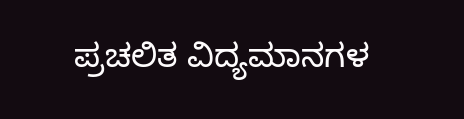ಪ್ರಚಲಿತ ವಿದ್ಯಮಾನಗಳ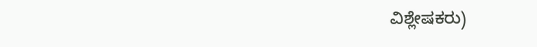ವಿಶ್ಲೇಷಕರು)